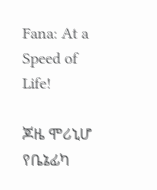Fana: At a Speed of Life!

ጆዜ ሞሪኒሆ የቤኔፊካ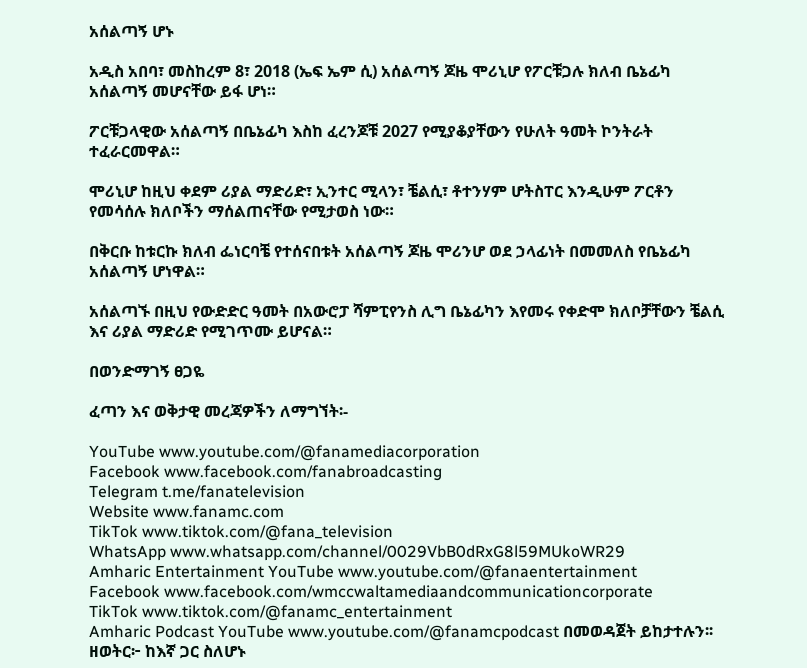አሰልጣኝ ሆኑ

አዲስ አበባ፣ መስከረም 8፣ 2018 (ኤፍ ኤም ሲ) አሰልጣኝ ጆዜ ሞሪኒሆ የፖርቹጋሉ ክለብ ቤኔፊካ አሰልጣኝ መሆናቸው ይፋ ሆነ።

ፖርቹጋላዊው አሰልጣኝ በቤኔፊካ እስከ ፈረንጆቹ 2027 የሚያቆያቸውን የሁለት ዓመት ኮንትራት ተፈራርመዋል።

ሞሪኒሆ ከዚህ ቀደም ሪያል ማድሪድ፣ ኢንተር ሚላን፣ ቼልሲ፣ ቶተንሃም ሆትስፐር እንዲሁም ፖርቶን የመሳሰሉ ክለቦችን ማሰልጠናቸው የሚታወስ ነው።

በቅርቡ ከቱርኩ ክለብ ፌነርባቼ የተሰናበቱት አሰልጣኝ ጆዜ ሞሪንሆ ወደ ኃላፊነት በመመለስ የቤኔፊካ አሰልጣኝ ሆነዋል።

አሰልጣኙ በዚህ የውድድር ዓመት በአውሮፓ ሻምፒየንስ ሊግ ቤኔፊካን እየመሩ የቀድሞ ክለቦቻቸውን ቼልሲ እና ሪያል ማድሪድ የሚገጥሙ ይሆናል።

በወንድማገኝ ፀጋዬ

ፈጣን እና ወቅታዊ መረጃዎችን ለማግኘት፡-

YouTube www.youtube.com/@fanamediacorporation
Facebook www.facebook.com/fanabroadcasting
Telegram t.me/fanatelevision
Website www.fanamc.com
TikTok www.tiktok.com/@fana_television
WhatsApp www.whatsapp.com/channel/0029VbB0dRxG8l59MUkoWR29
Amharic Entertainment YouTube www.youtube.com/@fanaentertainment
Facebook www.facebook.com/wmccwaltamediaandcommunicationcorporate
TikTok www.tiktok.com/@fanamc_entertainment
Amharic Podcast YouTube www.youtube.com/@fanamcpodcast በመወዳጀት ይከታተሉን፡፡
ዘወትር፦ ከእኛ ጋር ስለሆኑ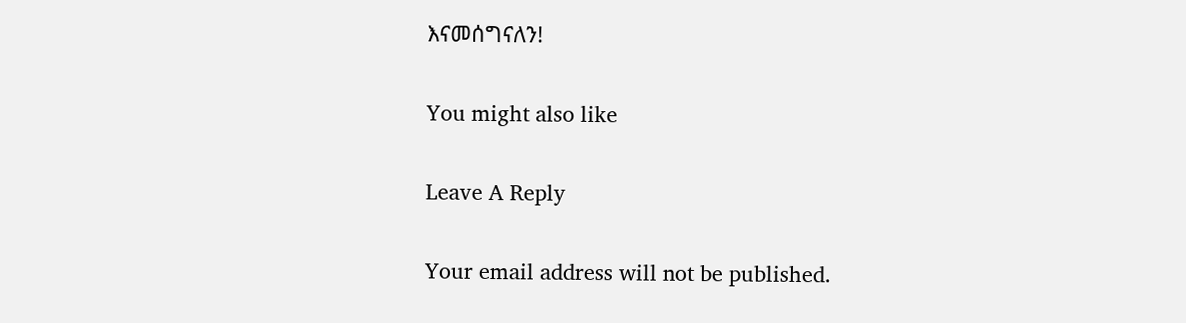እናመሰግናለን!

You might also like

Leave A Reply

Your email address will not be published.